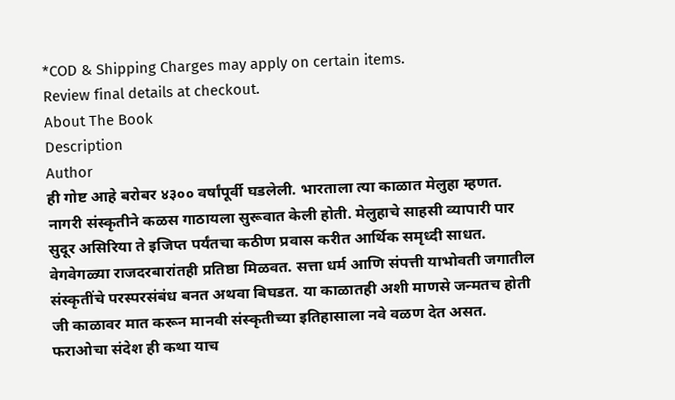*COD & Shipping Charges may apply on certain items.
Review final details at checkout.
About The Book
Description
Author
ही गोष्ट आहे बरोबर ४३०० वर्षांपूर्वी घडलेली. भारताला त्या काळात मेलुहा म्हणत. नागरी संस्कृतीने कळस गाठायला सुरूवात केली होती. मेलुहाचे साहसी व्यापारी पार सुदूर असिरिया ते इजिप्त पर्यंतचा कठीण प्रवास करीत आर्थिक समृध्दी साधत. वेगवेगळ्या राजदरबारांतही प्रतिष्ठा मिळवत. सत्ता धर्म आणि संपत्ती याभोवती जगातील संस्कृतींचे परस्परसंबंध बनत अथवा बिघडत. या काळातही अशी माणसे जन्मतच होती जी काळावर मात करून मानवी संस्कृतीच्या इतिहासाला नवे वळण देत असत. फराओचा संदेश ही कथा याच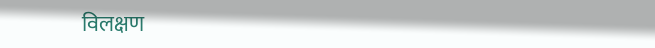विलक्षण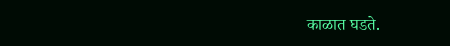काळात घडते.